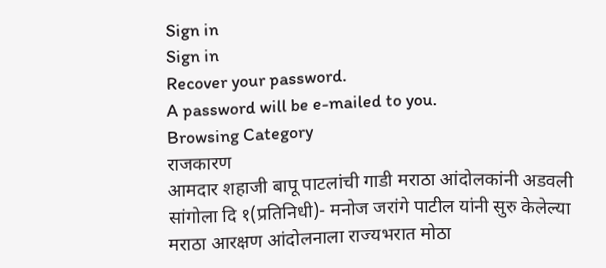Sign in
Sign in
Recover your password.
A password will be e-mailed to you.
Browsing Category
राजकारण
आमदार शहाजी बापू पाटलांची गाडी मराठा आंदोलकांनी अडवली
सांगोला दि १(प्रतिनिधी)- मनोज जरांगे पाटील यांनी सुरु केलेल्या मराठा आरक्षण आंदोलनाला राज्यभरात मोठा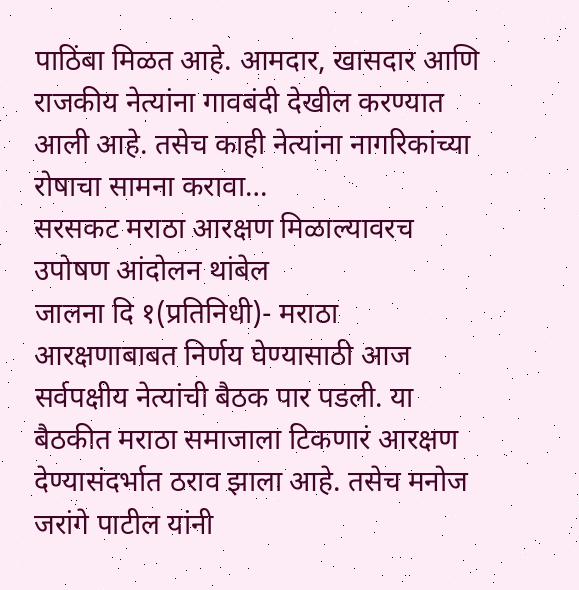पाठिंबा मिळत आहे. आमदार, खासदार आणि राजकीय नेत्यांना गावबंदी देखील करण्यात आली आहे. तसेच काही नेत्यांना नागरिकांच्या रोषाचा सामना करावा…
सरसकट मराठा आरक्षण मिळाल्यावरच उपोषण आंदोलन थांबेल
जालना दि १(प्रतिनिधी)- मराठा आरक्षणाबाबत निर्णय घेण्यासाठी आज सर्वपक्षीय नेत्यांची बैठक पार पडली. या बैठकीत मराठा समाजाला टिकणारं आरक्षण देण्यासंदर्भात ठराव झाला आहे. तसेच मनोज जरांगे पाटील यांनी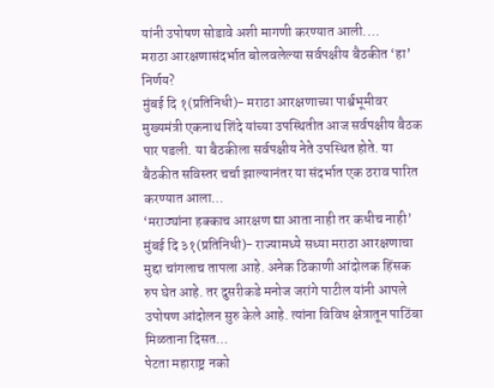यांनी उपोषण सोडावे अशी मागणी करण्यात आली.…
मराठा आरक्षणासंदर्भात बोलवलेल्या सर्वपक्षीय बैठकीत ‘हा’ निर्णय?
मुंबई दि १(प्रतिनिधी)- मराठा आरक्षणाच्या पार्श्वभूमीवर मुख्यमंत्री एकनाथ शिंदे यांच्या उपस्थितीत आज सर्वपक्षीय बैठक पार पडली. या बैठकीला सर्वपक्षीय नेते उपस्थित होते. या बैठकीत सविस्तर चर्चा झाल्यानंतर या संदर्भात एक ठराव पारित करण्यात आला…
‘मराठ्यांना हक्काच आरक्षण द्या आता नाही तर कधीच नाही’
मुंबई दि ३१(प्रतिनिधी)- राज्यामध्ये सध्या मराठा आरक्षणाचा मुद्दा चांगलाच तापला आहे. अनेक ठिकाणी आंदोलक हिंसक रुप घेत आहे. तर दुसरीकडे मनोज जरांगे पाटील यांनी आपले उपोषण आंदोलन सुरु केले आहे. त्यांना विविध क्षेत्रातून पाठिंबा मिळताना दिसत…
पेटता महाराष्ट्र नको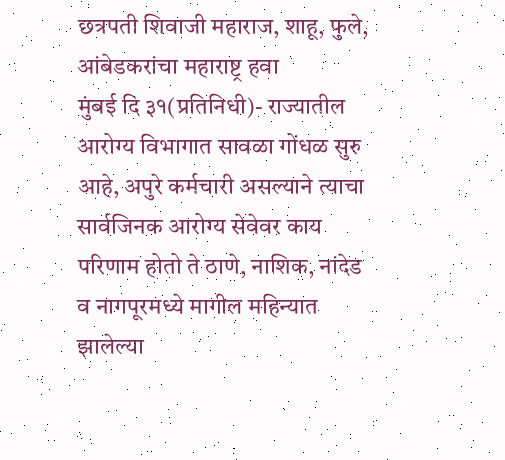छत्रपती शिवाजी महाराज, शाहू, फुले, आंबेडकरांचा महाराष्ट्र हवा
मुंबई दि ३१(प्रतिनिधी)- राज्यातील आरोग्य विभागात सावळा गोंधळ सुरु आहे, अपुरे कर्मचारी असल्याने त्याचा सार्वजिनक आरोग्य सेवेवर काय परिणाम होतो ते ठाणे, नाशिक, नांदेड व नागपूरमध्ये मागील महिन्यात झालेल्या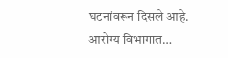घटनांवरून दिसले आहे. आरोग्य विभागात…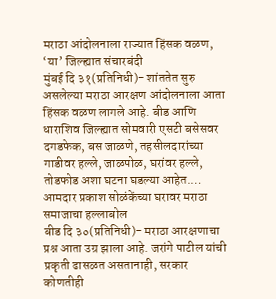मराठा आंदोलनाला राज्यात हिंसक वळण, ‘या’ जिल्ह्यात संचारबंदी
मुंबई दि ३१(प्रतिनिधी)- शांततेत सुरु असलेल्या मराठा आरक्षण आंदोलनाला आता हिंसक वळण लागले आहे. बीड आणि धाराशिव जिल्ह्यात सोमवारी एसटी बसेसवर दगडफेक, बस जाळणे, तहसीलदारांच्या गाडीवर हल्ले, जाळपोळ, घरांवर हल्ले, तोडफोड अशा घटना घडल्या आहेत.…
आमदार प्रकाश सोळंकेंच्या घरावर मराठा समाजाचा हल्लाबोल
बीड दि ३०(प्रतिनिधी)- मराठा आरक्षणाचा प्रश्न आता उग्र झाला आहे. जरांगे पाटील यांची प्रकृती ढासळत असतानाही, सरकार कोणतीही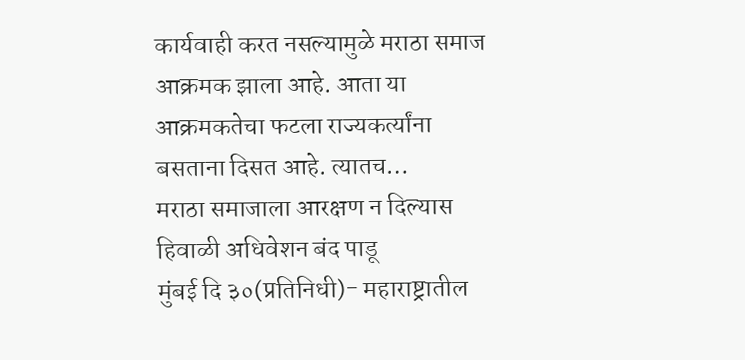कार्यवाही करत नसल्यामुळे मराठा समाज आक्रमक झाला आहे. आता या आक्रमकतेचा फटला राज्यकर्त्यांना बसताना दिसत आहे. त्यातच…
मराठा समाजाला आरक्षण न दिल्यास हिवाळी अधिवेशन बंद पाडू
मुंबई दि ३०(प्रतिनिधी)- महाराष्ट्रातील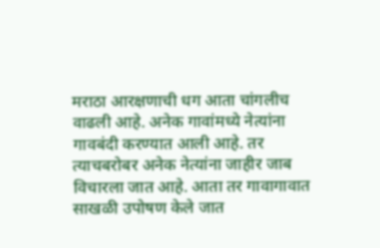मराठा आरक्षणाची धग आता चांगलीच वाढली आहे. अनेक गावांमध्ये नेत्यांना गावबंदी करण्यात आली आहे. तर त्याचबरोबर अनेक नेत्यांना जाहीर जाब विचारला जात आहे. आता तर गावागावात साखळी उपोषण केले जात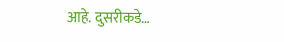आहे. दुसरीकडे…